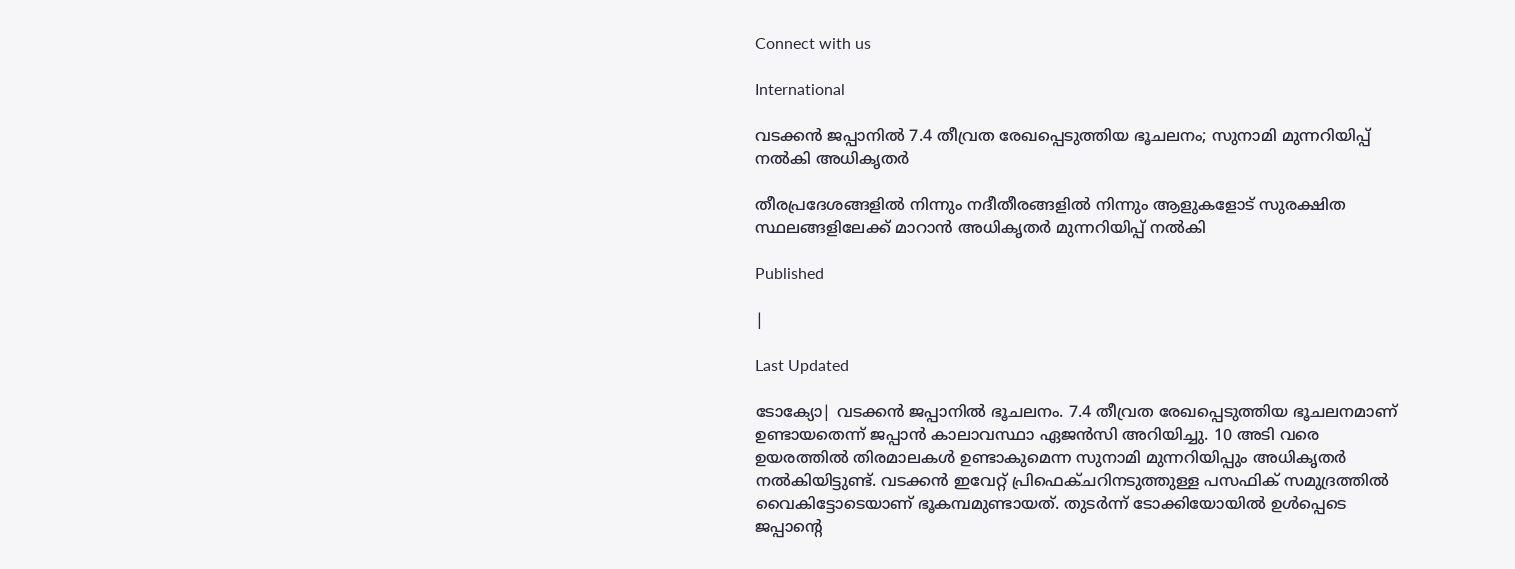Connect with us

International

വടക്കന്‍ ജപ്പാനില്‍ 7.4 തീവ്രത രേഖപ്പെടുത്തിയ ഭൂചലനം; സുനാമി മുന്നറിയിപ്പ് നല്‍കി അധികൃതര്‍

തീരപ്രദേശങ്ങളില്‍ നിന്നും നദീതീരങ്ങളില്‍ നിന്നും ആളുകളോട് സുരക്ഷിത സ്ഥലങ്ങളിലേക്ക് മാറാന്‍ അധികൃതര്‍ മുന്നറിയിപ്പ് നല്‍കി

Published

|

Last Updated

ടോക്യോ| വടക്കന്‍ ജപ്പാനില്‍ ഭൂചലനം. 7.4 തീവ്രത രേഖപ്പെടുത്തിയ ഭൂചലനമാണ് ഉണ്ടായതെന്ന് ജപ്പാന്‍ കാലാവസ്ഥാ ഏജന്‍സി അറിയിച്ചു. 10 അടി വരെ ഉയരത്തില്‍ തിരമാലകള്‍ ഉണ്ടാകുമെന്ന സുനാമി മുന്നറിയിപ്പും അധികൃതര്‍ നല്‍കിയിട്ടുണ്ട്. വടക്കന്‍ ഇവേറ്റ് പ്രിഫെക്ചറിനടുത്തുള്ള പസഫിക് സമുദ്രത്തില്‍ വൈകിട്ടോടെയാണ് ഭൂകമ്പമുണ്ടായത്. തുടര്‍ന്ന് ടോക്കിയോയില്‍ ഉള്‍പ്പെടെ ജപ്പാന്റെ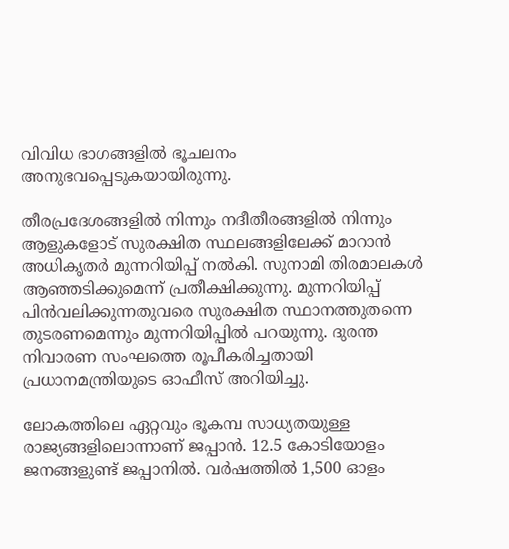വിവിധ ഭാഗങ്ങളില്‍ ഭൂചലനം അനുഭവപ്പെടുകയായിരുന്നു.

തീരപ്രദേശങ്ങളില്‍ നിന്നും നദീതീരങ്ങളില്‍ നിന്നും ആളുകളോട് സുരക്ഷിത സ്ഥലങ്ങളിലേക്ക് മാറാന്‍ അധികൃതര്‍ മുന്നറിയിപ്പ് നല്‍കി. സുനാമി തിരമാലകള്‍ ആഞ്ഞടിക്കുമെന്ന് പ്രതീക്ഷിക്കുന്നു. മുന്നറിയിപ്പ് പിന്‍വലിക്കുന്നതുവരെ സുരക്ഷിത സ്ഥാനത്തുതന്നെ തുടരണമെന്നും മുന്നറിയിപ്പില്‍ പറയുന്നു. ദുരന്ത നിവാരണ സംഘത്തെ രൂപീകരിച്ചതായി പ്രധാനമന്ത്രിയുടെ ഓഫീസ് അറിയിച്ചു.

ലോകത്തിലെ ഏറ്റവും ഭൂകമ്പ സാധ്യതയുള്ള രാജ്യങ്ങളിലൊന്നാണ് ജപ്പാന്‍. 12.5 കോടിയോളം ജനങ്ങളുണ്ട് ജപ്പാനില്‍. വര്‍ഷത്തില്‍ 1,500 ഓളം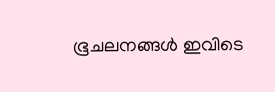ഭൂചലനങ്ങള്‍ ഇവിടെ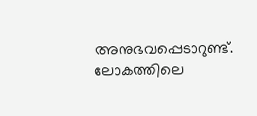അനുഭവപ്പെടാറുണ്ട്. ലോകത്തിലെ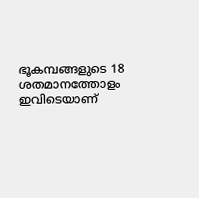ഭൂകമ്പങ്ങളുടെ 18 ശതമാനത്തോളം ഇവിടെയാണ്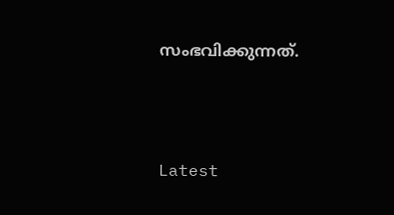സംഭവിക്കുന്നത്.





Latest